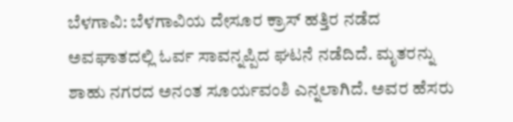ಬೆಳಗಾವಿ: ಬೆಳಗಾವಿಯ ದೇಸೂರ ಕ್ರಾಸ್ ಹತ್ತಿರ ನಡೆದ ಅವಘಾತದಲ್ಲಿ ಓರ್ವ ಸಾವನ್ನಪ್ಪಿದ ಘಟನೆ ನಡೆದಿದೆ. ಮೃತರನ್ನು ಶಾಹು ನಗರದ ಅನಂತ ಸೂರ್ಯವಂಶಿ ಎನ್ನಲಾಗಿದೆ. ಅವರ ಹೆಸರು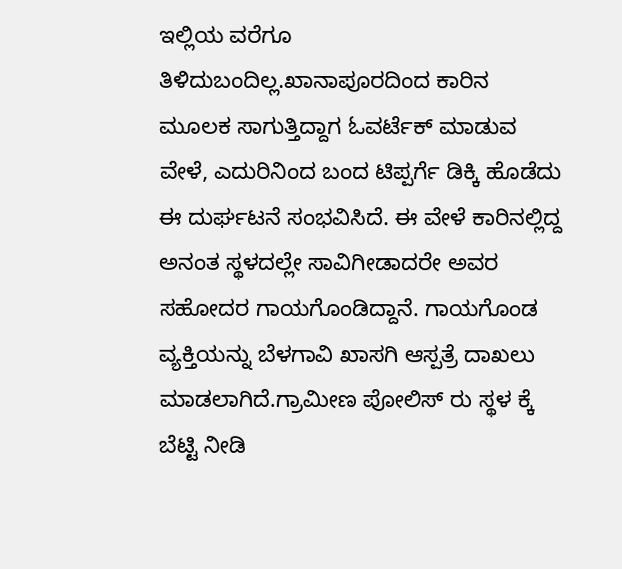ಇಲ್ಲಿಯ ವರೆಗೂ ತಿಳಿದುಬಂದಿಲ್ಲ.ಖಾನಾಪೂರದಿಂದ ಕಾರಿನ ಮೂಲಕ ಸಾಗುತ್ತಿದ್ದಾಗ ಓವರ್ಟೆಕ್ ಮಾಡುವ ವೇಳೆ, ಎದುರಿನಿಂದ ಬಂದ ಟಿಪ್ಪರ್ಗೆ ಡಿಕ್ಕಿ ಹೊಡೆದು ಈ ದುರ್ಘಟನೆ ಸಂಭವಿಸಿದೆ. ಈ ವೇಳೆ ಕಾರಿನಲ್ಲಿದ್ದ ಅನಂತ ಸ್ಥಳದಲ್ಲೇ ಸಾವಿಗೀಡಾದರೇ ಅವರ ಸಹೋದರ ಗಾಯಗೊಂಡಿದ್ದಾನೆ. ಗಾಯಗೊಂಡ ವ್ಯಕ್ತಿಯನ್ನು ಬೆಳಗಾವಿ ಖಾಸಗಿ ಆಸ್ಪತ್ರೆ ದಾಖಲು ಮಾಡಲಾಗಿದೆ.ಗ್ರಾಮೀಣ ಪೋಲಿಸ್ ರು ಸ್ಥಳ ಕ್ಕೆ ಬೆಟ್ಟಿ ನೀಡಿ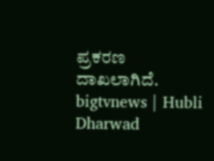ಪ್ರಕರಣ ದಾಖಲಾಗಿದೆ.
bigtvnews | Hubli Dharwad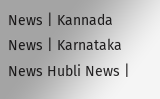News | Kannada News | Karnataka News Hubli News |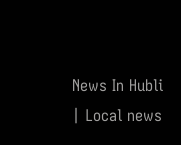News In Hubli | Local news